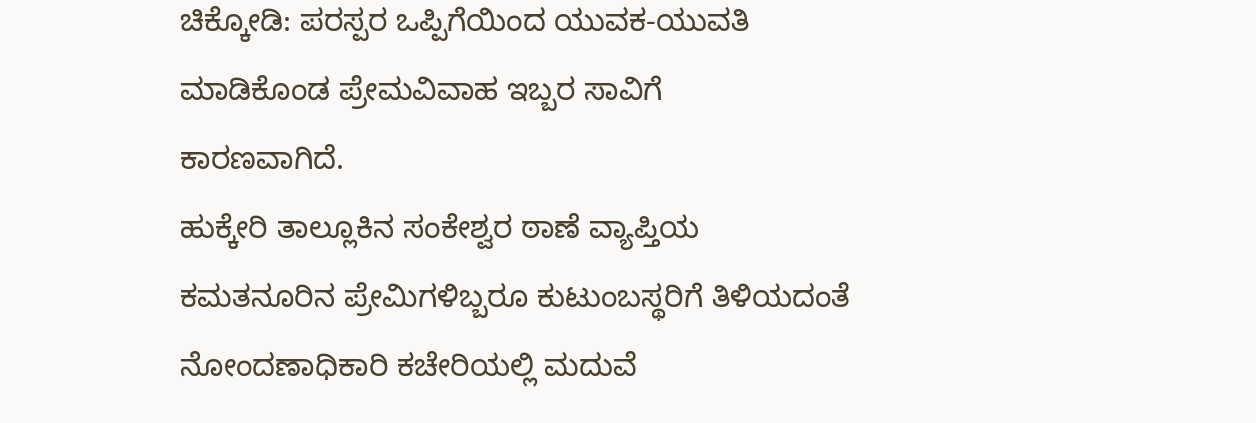ಚಿಕ್ಕೋಡಿ: ಪರಸ್ಪರ ಒಪ್ಪಿಗೆಯಿಂದ ಯುವಕ-ಯುವತಿ ಮಾಡಿಕೊಂಡ ಪ್ರೇಮವಿವಾಹ ಇಬ್ಬರ ಸಾವಿಗೆ
ಕಾರಣವಾಗಿದೆ.
ಹುಕ್ಕೇರಿ ತಾಲ್ಲೂಕಿನ ಸಂಕೇಶ್ವರ ಠಾಣೆ ವ್ಯಾಪ್ತಿಯ ಕಮತನೂರಿನ ಪ್ರೇಮಿಗಳಿಬ್ಬರೂ ಕುಟುಂಬಸ್ಥರಿಗೆ ತಿಳಿಯದಂತೆ ನೋಂದಣಾಧಿಕಾರಿ ಕಚೇರಿಯಲ್ಲಿ ಮದುವೆ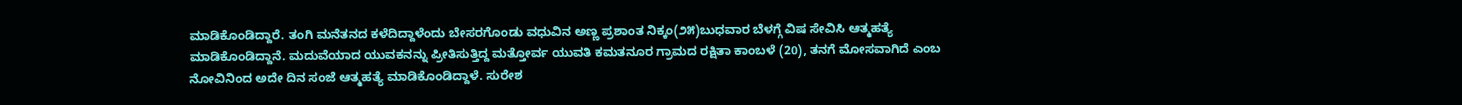ಮಾಡಿಕೊಂಡಿದ್ದಾರೆ. ತಂಗಿ ಮನೆತನದ ಕಳೆದಿದ್ದಾಳೆಂದು ಬೇಸರಗೊಂಡು ವಧುವಿನ ಅಣ್ಣ ಪ್ರಶಾಂತ ನಿಕ್ಕಂ(೨೫)ಬುಧವಾರ ಬೆಳಗ್ಗೆ ವಿಷ ಸೇವಿಸಿ ಆತ್ಮಹತ್ಯೆ ಮಾಡಿಕೊಂಡಿದ್ದಾನೆ. ಮದುವೆಯಾದ ಯುವಕನನ್ನು ಪ್ರೀತಿಸುತ್ತಿದ್ದ ಮತ್ತೋರ್ವ ಯುವತಿ ಕಮತನೂರ ಗ್ರಾಮದ ರಕ್ಷಿತಾ ಕಾಂಬಳೆ (20), ತನಗೆ ಮೋಸವಾಗಿದೆ ಎಂಬ ನೋವಿನಿಂದ ಅದೇ ದಿನ ಸಂಜೆ ಆತ್ಮಹತ್ಯೆ ಮಾಡಿಕೊಂಡಿದ್ದಾಳೆ. ಸುರೇಶ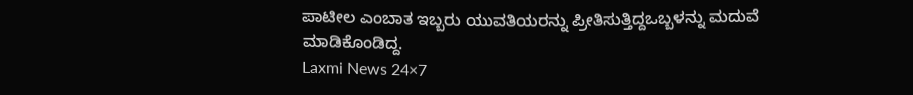ಪಾಟೀಲ ಎಂಬಾತ ಇಬ್ಬರು ಯುವತಿಯರನ್ನು ಪ್ರೀತಿಸುತ್ತಿದ್ದಒಬ್ಬಳನ್ನು ಮದುವೆ ಮಾಡಿಕೊಂಡಿದ್ದ.
Laxmi News 24×7